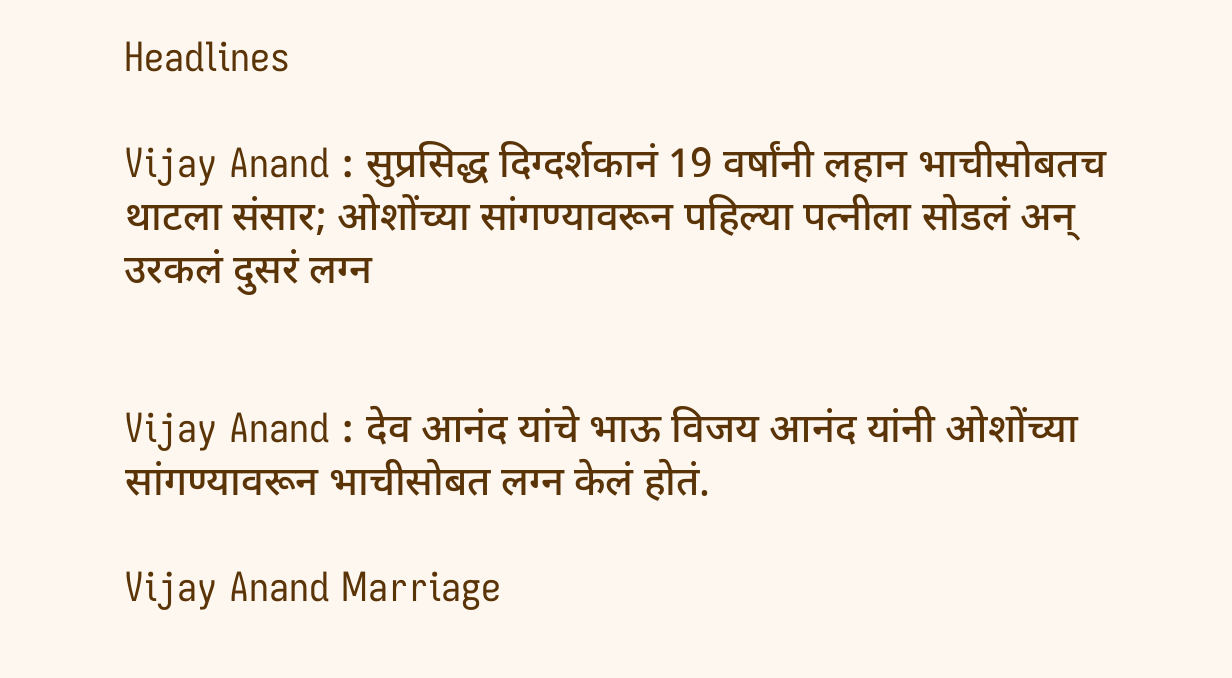Headlines

Vijay Anand : सुप्रसिद्ध दिग्दर्शकानं 19 वर्षांनी लहान भाचीसोबतच थाटला संसार; ओशोंच्या सांगण्यावरून पहिल्या पत्नीला सोडलं अन् उरकलं दुसरं लग्न


Vijay Anand : देव आनंद यांचे भाऊ विजय आनंद यांनी ओशोंच्या सांगण्यावरून भाचीसोबत लग्न केलं होतं.

Vijay Anand Marriage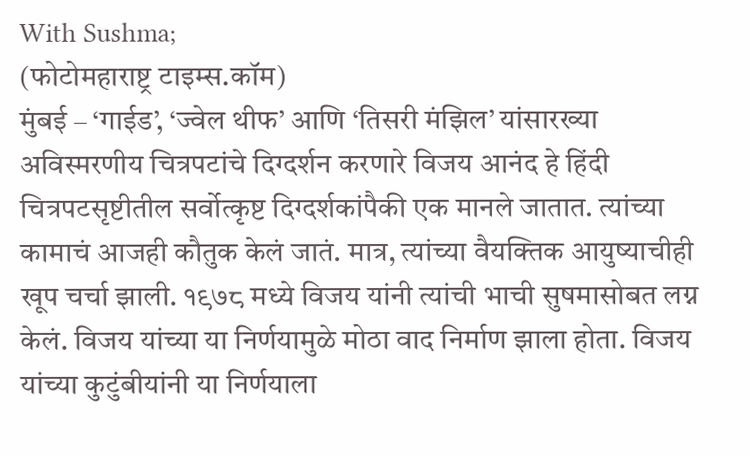With Sushma;
(फोटोमहाराष्ट्र टाइम्स.कॉम)
मुंबई – ‘गाईड’, ‘ज्वेल थीफ’ आणि ‘तिसरी मंझिल’ यांसारख्या अविस्मरणीय चित्रपटांचे दिग्दर्शन करणारे विजय आनंद हे हिंदी चित्रपटसृष्टीतील सर्वोत्कृष्ट दिग्दर्शकांपैकी एक मानले जातात. त्यांच्या कामाचं आजही कौतुक केलं जातं. मात्र, त्यांच्या वैयक्तिक आयुष्याचीही खूप चर्चा झाली. १९७८ मध्ये विजय यांनी त्यांची भाची सुषमासोबत लग्न केलं. विजय यांच्या या निर्णयामुळे मोठा वाद निर्माण झाला होता. विजय यांच्या कुटुंबीयांनी या निर्णयाला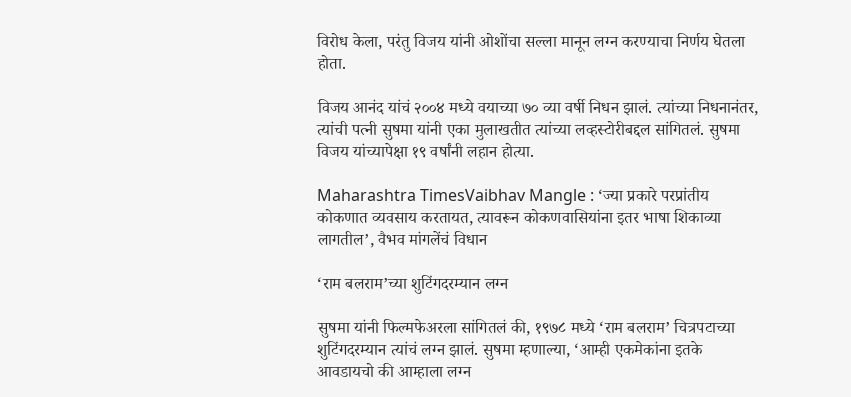विरोध केला, परंतु विजय यांनी ओशोंचा सल्ला मानून लग्न करण्याचा निर्णय घेतला होता.

विजय आनंद यांचं २००४ मध्ये वयाच्या ७० व्या वर्षी निधन झालं. त्यांच्या निधनानंतर, त्यांची पत्नी सुषमा यांनी एका मुलाखतीत त्यांच्या लव्हस्टोरीबद्दल सांगितलं. सुषमा विजय यांच्यापेक्षा १९ वर्षांनी लहान होत्या.

Maharashtra TimesVaibhav Mangle : ‘ज्या प्रकारे परप्रांतीय कोकणात व्यवसाय करतायत, त्यावरून कोकणवासियांना इतर भाषा शिकाव्या लागतील’, वैभव मांगलेंचं विधान

‘राम बलराम’च्या शुटिंगदरम्यान लग्न

सुषमा यांनी फिल्मफेअरला सांगितलं की, १९७८ मध्ये ‘राम बलराम’ चित्रपटाच्या शुटिंगदरम्यान त्यांचं लग्न झालं. सुषमा म्हणाल्या, ‘आम्ही एकमेकांना इतके आवडायचो की आम्हाला लग्न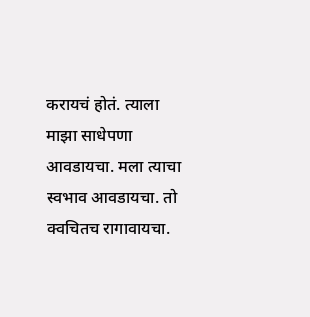करायचं होतं. त्याला माझा साधेपणा आवडायचा. मला त्याचा स्वभाव आवडायचा. तो क्वचितच रागावायचा.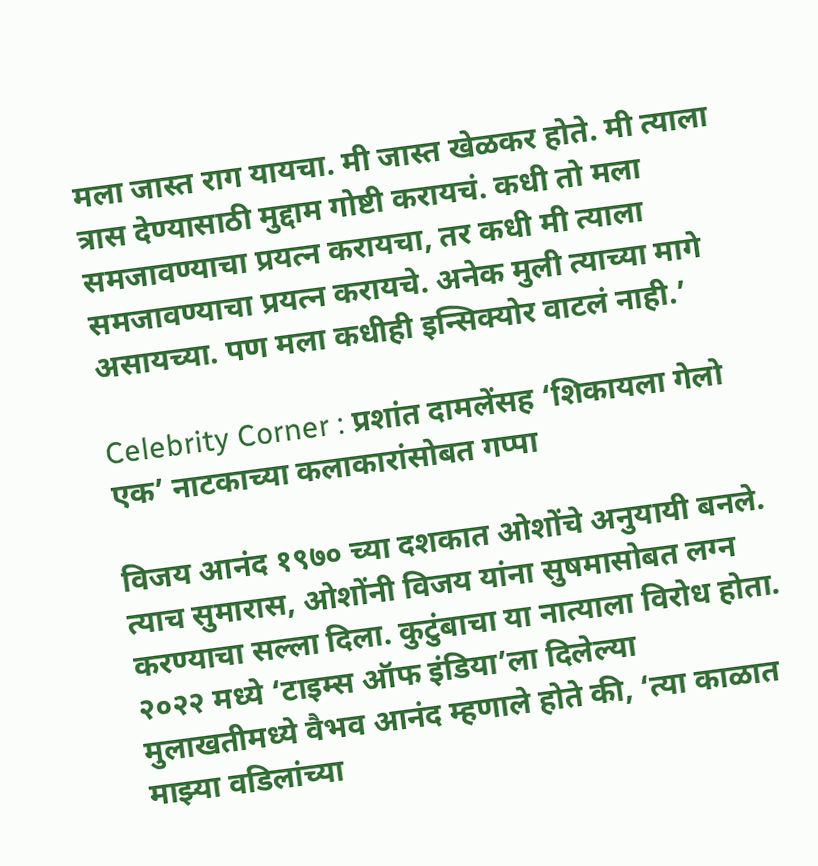मला जास्त राग यायचा. मी जास्त खेळकर होते. मी त्याला त्रास देण्यासाठी मुद्दाम गोष्टी करायचं. कधी तो मला समजावण्याचा प्रयत्न करायचा, तर कधी मी त्याला समजावण्याचा प्रयत्न करायचे. अनेक मुली त्याच्या मागे असायच्या. पण मला कधीही इन्सिक्योर वाटलं नाही.’

Celebrity Corner : प्रशांत दामलेंसह ‘शिकायला गेलो एक’ नाटकाच्या कलाकारांसोबत गप्पा

विजय आनंद १९७० च्या दशकात ओशोंचे अनुयायी बनले. त्याच सुमारास, ओशोंनी विजय यांना सुषमासोबत लग्न करण्याचा सल्ला दिला. कुटुंबाचा या नात्याला विरोध होता. २०२२ मध्ये ‘टाइम्स ऑफ इंडिया’ला दिलेल्या मुलाखतीमध्ये वैभव आनंद म्हणाले होते की, ‘त्या काळात माझ्या वडिलांच्या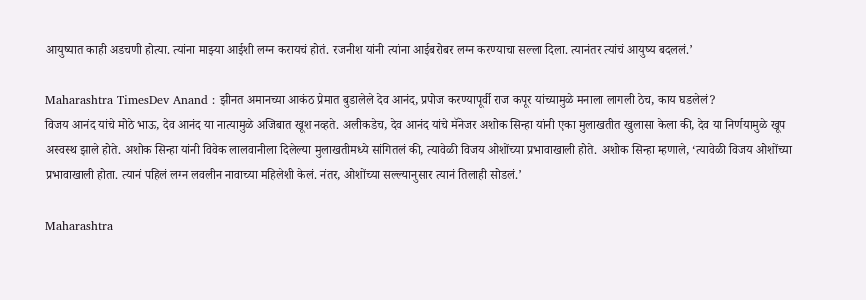आयुष्यात काही अडचणी होत्या. त्यांना माझ्या आईशी लग्न करायचं होतं. रजनीश यांनी त्यांना आईबरोबर लग्न करण्याचा सल्ला दिला. त्यानंतर त्यांचं आयुष्य बदललं.’

Maharashtra TimesDev Anand : झीनत अमानच्या आकंठ प्रेमात बुडालेले देव आनंद, प्रपोज करण्यापूर्वी राज कपूर यांच्यामुळे मनाला लागली ठेच, काय घडलेलं?
विजय आनंद यांचे मोठे भाऊ, देव आनंद या नात्यामुळे अजिबात खूश नव्हते. अलीकडेच, देव आनंद यांचे मॅनेजर अशोक सिन्हा यांनी एका मुलाखतीत खुलासा केला की, देव या निर्णयामुळे खूप अस्वस्थ झाले होते. अशोक सिन्हा यांनी विवेक लालवानीला दिलेल्या मुलाखतीमध्ये सांगितलं की, त्यावेळी विजय ओशोंच्या प्रभावाखाली होते. अशोक सिन्हा म्हणाले, ‘त्यावेळी विजय ओशोंच्या प्रभावाखाली होता. त्यानं पहिलं लग्न लवलीन नावाच्या महिलेशी केलं. नंतर, ओशोंच्या सल्ल्यानुसार त्यानं तिलाही सोडलं.’

Maharashtra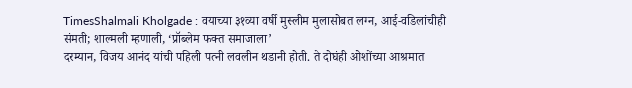TimesShalmali Kholgade : वयाच्या ३१व्या वर्षी मुस्लीम मुलासोबत लग्न, आई-वडिलांचीही संमती; शाल्मली म्हणाली, ‘प्रॉब्लेम फक्त समाजाला’
दरम्यान, विजय आनंद यांची पहिली पत्नी लवलीन थडानी होती. ते दोघंही ओशोंच्या आश्रमात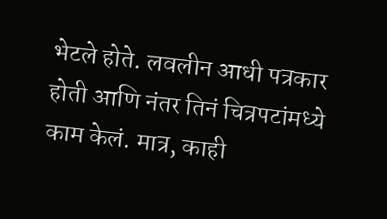भेटले होते. लवलीन आधी पत्रकार होती आणि नंतर तिनं चित्रपटांमध्ये काम केलं. मात्र, काही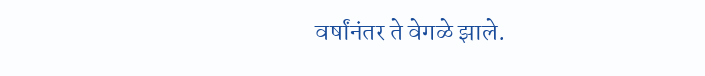वर्षांनंतर ते वेगळे झाले.